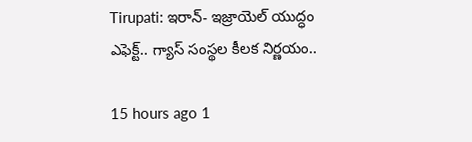Tirupati: ఇరాన్- ఇజ్రాయెల్ యుద్ధం ఎఫెక్ట్.. గ్యాస్ సంస్థల కీలక నిర్ణయం..

15 hours ago 1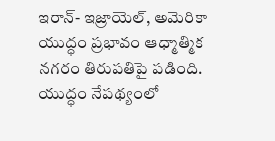ఇరాన్- ఇజ్రాయెల్, అమెరికా యుద్ధం ప్రభావం ఆధ్మాత్మిక నగరం తిరుపతిపై పడింది. యుద్ధం నేపథ్యంలో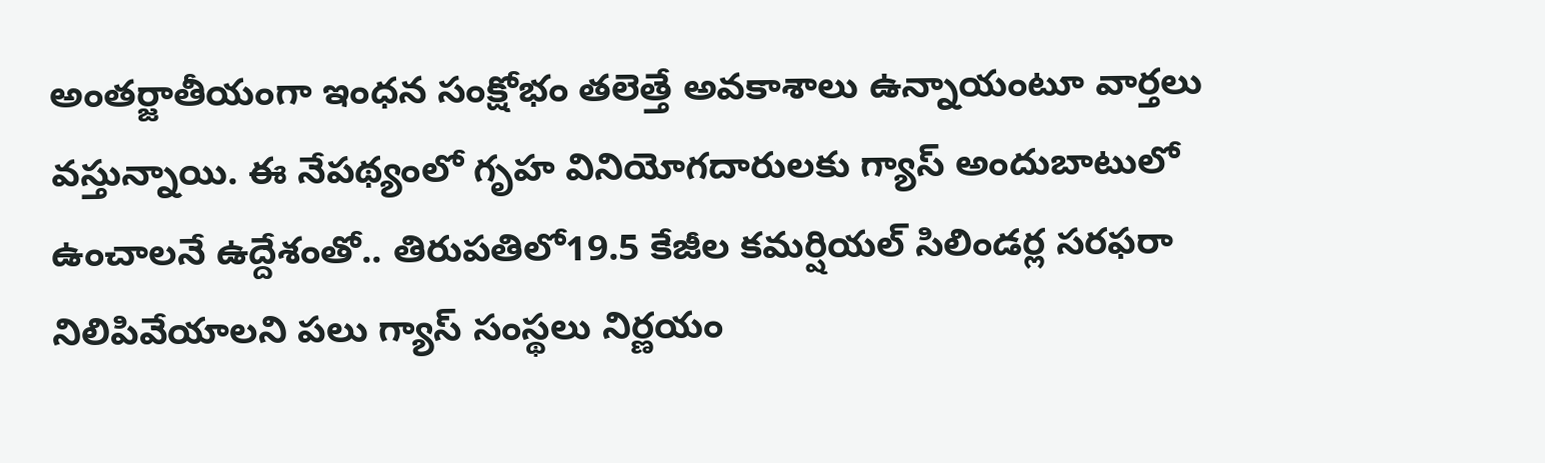అంతర్జాతీయంగా ఇంధన సంక్షోభం తలెత్తే అవకాశాలు ఉన్నాయంటూ వార్తలు వస్తున్నాయి. ఈ నేపథ్యంలో గృహ వినియోగదారులకు గ్యాస్ అందుబాటులో ఉంచాలనే ఉద్దేశంతో.. తిరుపతిలో19.5 కేజీల కమర్షియల్ సిలిండర్ల సరఫరా నిలిపివేయాలని పలు గ్యాస్ సంస్థలు నిర్ణయం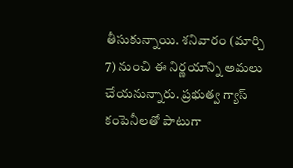తీసుకున్నాయి. శనివారం (మార్చి 7) నుంచి ఈ నిర్ణయాన్ని అమలు చేయనున్నారు. ప్రభుత్వ గ్యాస్ కంపెనీలతో పాటుగా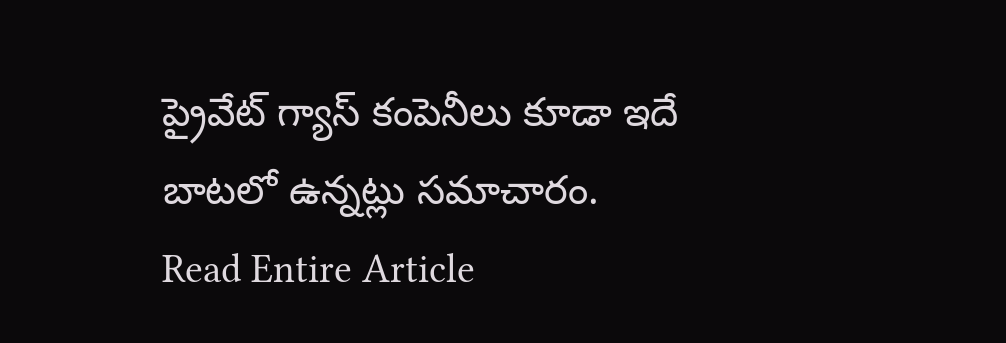ప్రైవేట్ గ్యాస్ కంపెనీలు కూడా ఇదే బాటలో ఉన్నట్లు సమాచారం.
Read Entire Article